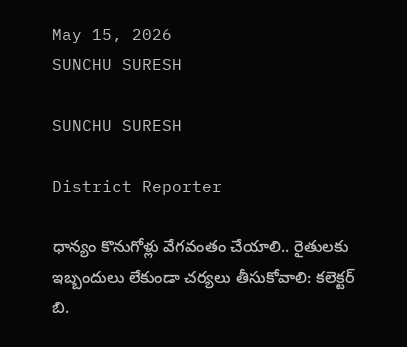May 15, 2026
SUNCHU SURESH

SUNCHU SURESH

District Reporter

ధాన్యం కొనుగోళ్లు వేగవంతం చేయాలి.. రైతులకు ఇబ్బందులు లేకుండా చర్యలు తీసుకోవాలి: కలెక్టర్ బి.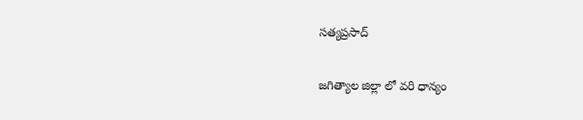సత్యప్రసాద్

జగిత్యాల జిల్లా లో వరి ధాన్యం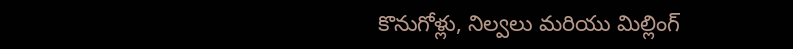కొనుగోళ్లు, నిల్వలు మరియు మిల్లింగ్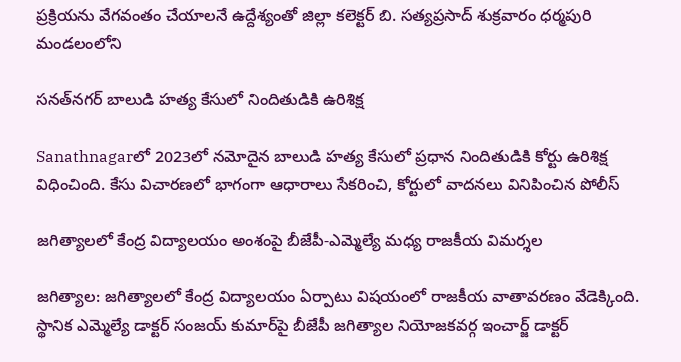ప్రక్రియను వేగవంతం చేయాలనే ఉద్దేశ్యంతో జిల్లా కలెక్టర్ బి. సత్యప్రసాద్ శుక్రవారం ధర్మపురి మండలంలోని

సనత్‌నగర్ బాలుడి హత్య కేసులో నిందితుడికి ఉరిశిక్ష

Sanathnagarలో 2023లో నమోదైన బాలుడి హత్య కేసులో ప్రధాన నిందితుడికి కోర్టు ఉరిశిక్ష విధించింది. కేసు విచారణలో భాగంగా ఆధారాలు సేకరించి, కోర్టులో వాదనలు వినిపించిన పోలీస్

జగిత్యాలలో కేంద్ర విద్యాలయం అంశంపై బీజేపీ-ఎమ్మెల్యే మధ్య రాజకీయ విమర్శల

జగిత్యాల: జగిత్యాలలో కేంద్ర విద్యాలయం ఏర్పాటు విషయంలో రాజకీయ వాతావరణం వేడెక్కింది. స్థానిక ఎమ్మెల్యే డాక్టర్ సంజయ్ కుమార్‌పై బీజేపీ జగిత్యాల నియోజకవర్గ ఇంచార్జ్ డాక్టర్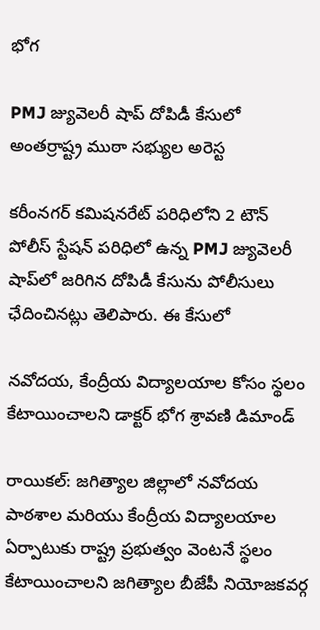భోగ

PMJ జ్యువెలరీ షాప్ దోపిడీ కేసులో అంతర్రాష్ట్ర ముఠా సభ్యుల అరెస్ట

కరీంనగర్ కమిషనరేట్ పరిధిలోని 2 టౌన్ పోలీస్ స్టేషన్ పరిధిలో ఉన్న PMJ జ్యువెలరీ షాప్‌లో జరిగిన దోపిడీ కేసును పోలీసులు ఛేదించినట్లు తెలిపారు. ఈ కేసులో

నవోదయ, కేంద్రీయ విద్యాలయాల కోసం స్థలం కేటాయించాలని డాక్టర్ భోగ శ్రావణి డిమాండ్

రాయికల్: జగిత్యాల జిల్లాలో నవోదయ పాఠశాల మరియు కేంద్రీయ విద్యాలయాల ఏర్పాటుకు రాష్ట్ర ప్రభుత్వం వెంటనే స్థలం కేటాయించాలని జగిత్యాల బీజేపీ నియోజకవర్గ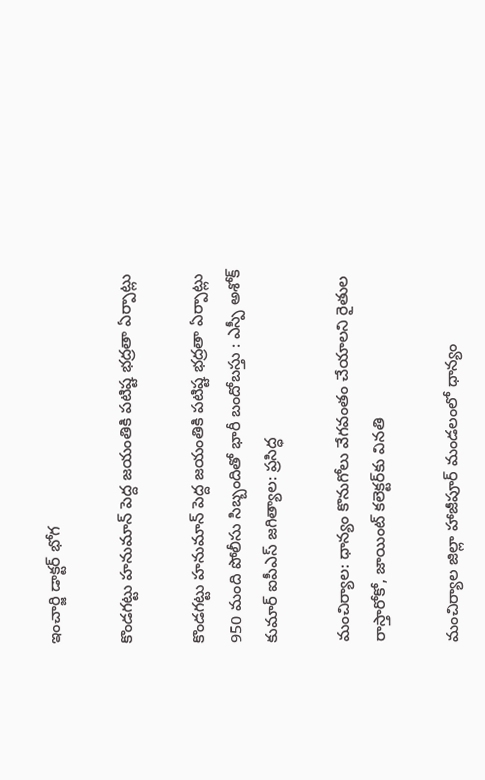ఇంచార్జి డాక్టర్ భోగ

కొండగట్టు హనుమాన్ పెద్ద జయంతికి పటిష్ట భద్రతా ఏర్పాట్లు

కొండగట్టు హనుమాన్ పెద్ద జయంతికి పటిష్ట భద్రతా ఏర్పాట్లు 950 మంది పోలీసు సిబ్బందితో భారీ బందోబస్తు : ఎస్పీ అశోక్ కుమార్ ఐపీఎస్ జగిత్యాల: ప్రసిద్ధ

మంచిర్యాల: ధాన్యం కొనుగోలు వేగవంతం చేయాలని రైతుల రాస్తారోకో, జాయింట్ కలెక్టర్‌కు వినతి

మంచిర్యాల జిల్లా హాజీపూర్ మండలంలో ధాన్యం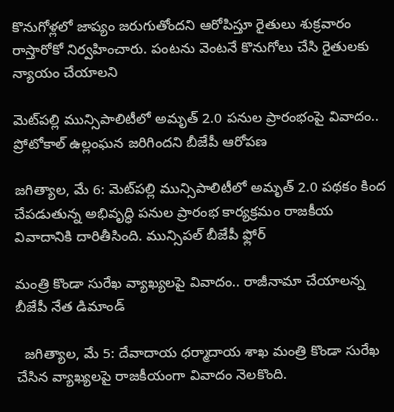కొనుగోళ్లలో జాప్యం జరుగుతోందని ఆరోపిస్తూ రైతులు శుక్రవారం రాస్తారోకో నిర్వహించారు. పంటను వెంటనే కొనుగోలు చేసి రైతులకు న్యాయం చేయాలని

మెట్‌పల్లి మున్సిపాలిటీలో అమృత్ 2.0 పనుల ప్రారంభంపై వివాదం.. ప్రోటోకాల్ ఉల్లంఘన జరిగిందని బీజేపీ ఆరోపణ

జగిత్యాల, మే 6: మెట్‌పల్లి మున్సిపాలిటీలో అమృత్ 2.0 పథకం కింద చేపడుతున్న అభివృద్ధి పనుల ప్రారంభ కార్యక్రమం రాజకీయ వివాదానికి దారితీసింది. మున్సిపల్ బీజేపీ ఫ్లోర్

మంత్రి కొండా సురేఖ వ్యాఖ్యలపై వివాదం.. రాజీనామా చేయాలన్న బీజేపీ నేత డిమాండ్

  జగిత్యాల, మే 5: దేవాదాయ ధర్మాదాయ శాఖ మంత్రి కొండా సురేఖ చేసిన వ్యాఖ్యలపై రాజకీయంగా వివాదం నెలకొంది.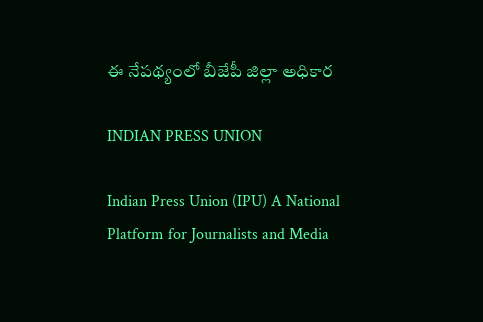ఈ నేపథ్యంలో బీజేపీ జిల్లా అధికార

INDIAN PRESS UNION

Indian Press Union (IPU) A National Platform for Journalists and Media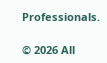Professionals.

© 2026 All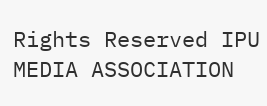Rights Reserved IPU MEDIA ASSOCIATION